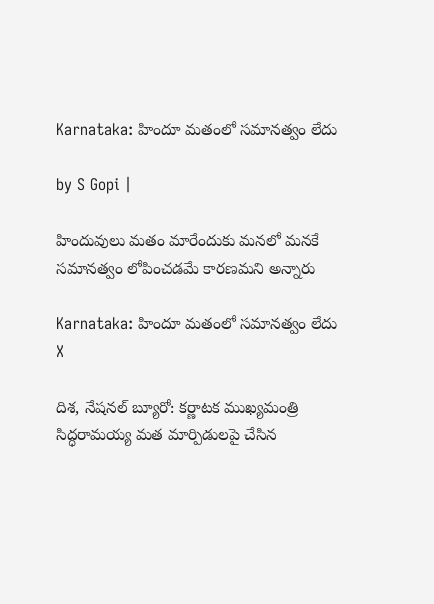Karnataka: హిందూ మతంలో సమానత్వం లేదు

by S Gopi |

హిందువులు మతం మారేందుకు మనలో మనకే సమానత్వం లోపించడమే కారణమని అన్నారు

Karnataka: హిందూ మతంలో సమానత్వం లేదు
X

దిశ, నేషనల్ బ్యూరో: కర్ణాటక ముఖ్యమంత్రి సిద్ధరామయ్య మత మార్పిడులపై చేసిన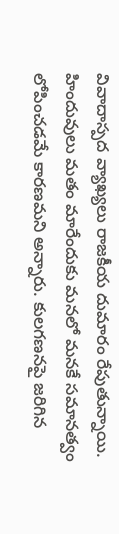వివాదాస్పద వ్యాఖ్యలు రాజకీయ దుమారం రేపుతున్నాయి. హిందువులు మతం మారేందుకు మనలో మనకే సమానత్వం లోపించడమే కారణమని అన్నారు. కులగణనపై జరిగిన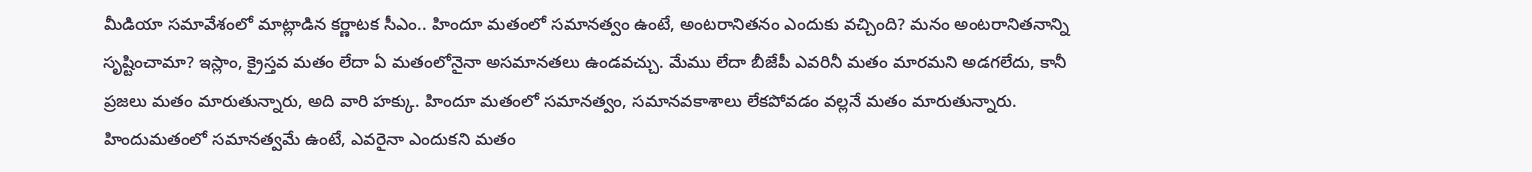మీడియా సమావేశంలో మాట్లాడిన కర్ణాటక సీఎం.. హిందూ మతంలో సమానత్వం ఉంటే, అంటరానితనం ఎందుకు వచ్చింది? మనం అంటరానితనాన్ని సృష్టించామా? ఇస్లాం, క్రైస్తవ మతం లేదా ఏ మతంలోనైనా అసమానతలు ఉండవచ్చు. మేము లేదా బీజేపీ ఎవరినీ మతం మారమని అడగలేదు, కానీ ప్రజలు మతం మారుతున్నారు, అది వారి హక్కు. హిందూ మతంలో సమానత్వం, సమానవకాశాలు లేకపోవడం వల్లనే మతం మారుతున్నారు. హిందుమతంలో సమానత్వమే ఉంటే, ఎవరైనా ఎందుకని మతం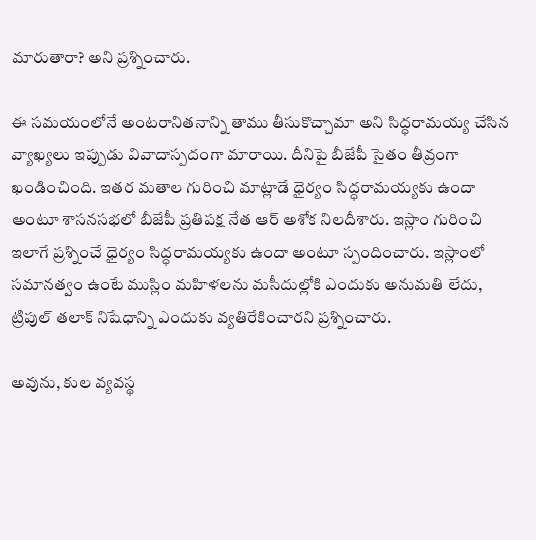మారుతారా? అని ప్రశ్నించారు.

ఈ సమయంలోనే అంటరానితనాన్ని తాము తీసుకొచ్చామా అని సిద్ధరామయ్య చేసిన వ్యాఖ్యలు ఇప్పుడు వివాదాస్పదంగా మారాయి. దీనిపై బీజేపీ సైతం తీవ్రంగా ఖండించింది. ఇతర మతాల గురించి మాట్లాడే ధైర్యం సిద్ధరామయ్యకు ఉందా అంటూ శాసనసభలో బీజేపీ ప్రతిపక్ష నేత ఆర్ అశోక నిలదీశారు. ఇస్లాం గురించి ఇలాగే ప్రశ్నించే ధైర్యం సిద్ధరామయ్యకు ఉందా అంటూ స్పందించారు. ఇస్లాంలో సమానత్వం ఉంటే ముస్లిం మహిళలను మసీదుల్లోకి ఎందుకు అనుమతి లేదు, ట్రిపుల్ తలాక్ నిషేధాన్ని ఎందుకు వ్యతిరేకించారని ప్రశ్నించారు.

అవును, కుల వ్యవస్థ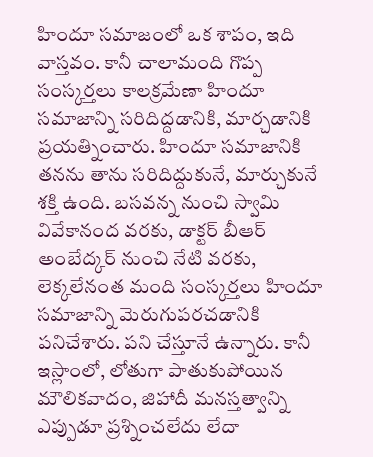హిందూ సమాజంలో ఒక శాపం, ఇది వాస్తవం. కానీ చాలామంది గొప్ప సంస్కర్తలు కాలక్రమేణా హిందూ సమాజాన్ని సరిదిద్దడానికి, మార్చడానికి ప్రయత్నించారు. హిందూ సమాజానికి తనను తాను సరిదిద్దుకునే, మార్చుకునే శక్తి ఉంది. బసవన్న నుంచి స్వామి వివేకానంద వరకు, డాక్టర్ బీఆర్ అంబేద్కర్ నుంచి నేటి వరకు, లెక్కలేనంత మంది సంస్కర్తలు హిందూ సమాజాన్ని మెరుగుపరచడానికి పనిచేశారు. పని చేస్తూనే ఉన్నారు. కానీ ఇస్లాంలో, లోతుగా పాతుకుపోయిన మౌలికవాదం, జిహాదీ మనస్తత్వాన్ని ఎప్పుడూ ప్రశ్నించలేదు లేదా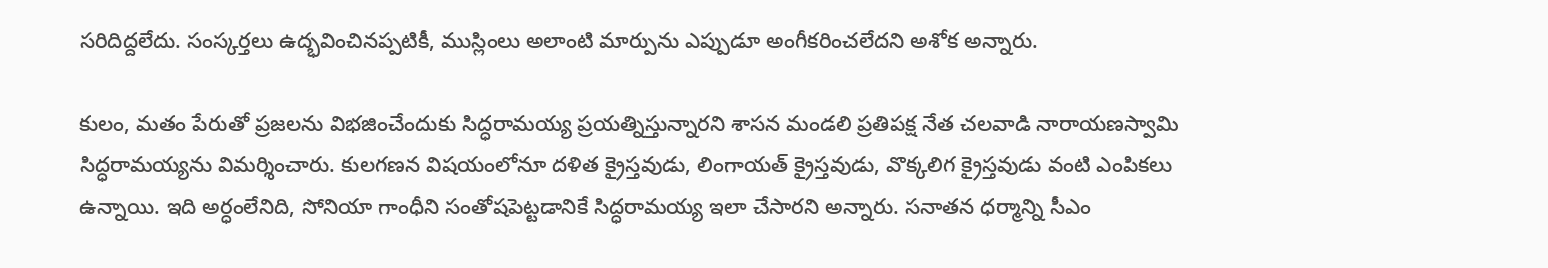సరిదిద్దలేదు. సంస్కర్తలు ఉద్భవించినప్పటికీ, ముస్లింలు అలాంటి మార్పును ఎప్పుడూ అంగీకరించలేదని అశోక అన్నారు.

కులం, మతం పేరుతో ప్రజలను విభజించేందుకు సిద్ధరామయ్య ప్రయత్నిస్తున్నారని శాసన మండలి ప్రతిపక్ష నేత చలవాడి నారాయణస్వామి సిద్ధరామయ్యను విమర్శించారు. కులగణన విషయంలోనూ దళిత క్రైస్తవుడు, లింగాయత్ క్రైస్తవుడు, వొక్కలిగ క్రైస్తవుడు వంటి ఎంపికలు ఉన్నాయి. ఇది అర్ధంలేనిది, సోనియా గాంధీని సంతోషపెట్టడానికే సిద్ధరామయ్య ఇలా చేసారని అన్నారు. సనాతన ధర్మాన్ని సీఎం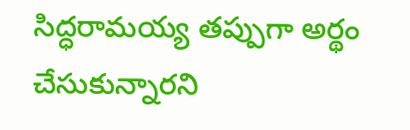సిద్ధరామయ్య తప్పుగా అర్థం చేసుకున్నారని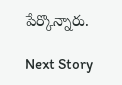పేర్కొన్నారు.

Next Story